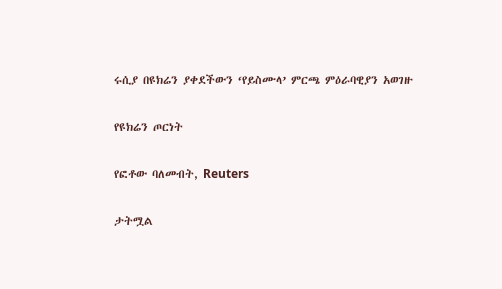ሩሲያ በዩክሬን ያቀደችውን ‘የይስሙላ’ ምርጫ ምዕራባዊያን አወገዙ

የዩክሬን ጦርነት

የፎቶው ባለመብት, Reuters

ታትሟል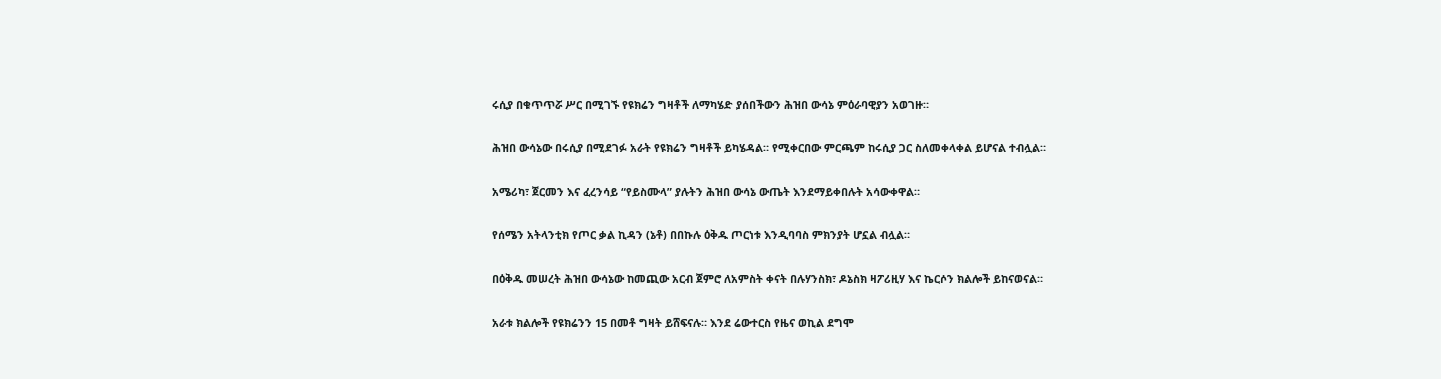ሩሲያ በቁጥጥሯ ሥር በሚገኙ የዩክሬን ግዛቶች ለማካሄድ ያሰበችውን ሕዝበ ውሳኔ ምዕራባዊያን አወገዙ።

ሕዝበ ውሳኔው በሩሲያ በሚደገፉ አራት የዩክሬን ግዛቶች ይካሄዳል። የሚቀርበው ምርጫም ከሩሲያ ጋር ስለመቀላቀል ይሆናል ተብሏል።

አሜሪካ፣ ጀርመን እና ፈረንሳይ “የይስሙላ” ያሉትን ሕዝበ ውሳኔ ውጤት እንደማይቀበሉት አሳውቀዋል።

የሰሜን አትላንቲክ የጦር ቃል ኪዳን (ኔቶ) በበኩሉ ዕቅዱ ጦርነቱ እንዲባባስ ምክንያት ሆኗል ብሏል።

በዕቅዱ መሠረት ሕዝበ ውሳኔው ከመጪው አርብ ጀምሮ ለአምስት ቀናት በሉሃንስክ፣ ዶኔስክ ዛፖሪዚሃ እና ኬርሶን ክልሎች ይከናወናል።

አራቱ ክልሎች የዩክሬንን 15 በመቶ ግዛት ይሸፍናሉ። እንደ ሬውተርስ የዜና ወኪል ደግሞ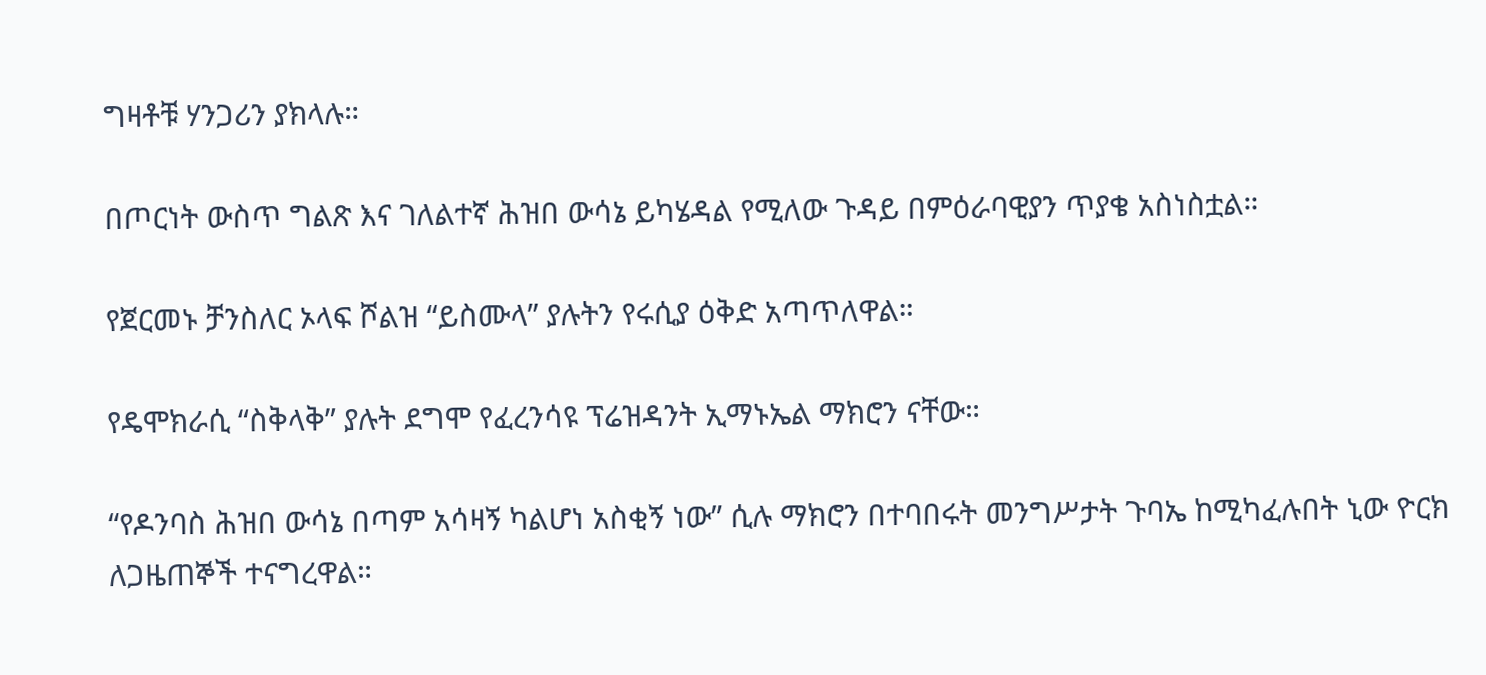ግዛቶቹ ሃንጋሪን ያክላሉ።

በጦርነት ውስጥ ግልጽ እና ገለልተኛ ሕዝበ ውሳኔ ይካሄዳል የሚለው ጉዳይ በምዕራባዊያን ጥያቄ አስነስቷል።

የጀርመኑ ቻንስለር ኦላፍ ሾልዝ “ይስሙላ” ያሉትን የሩሲያ ዕቅድ አጣጥለዋል።

የዴሞክራሲ “ስቅላቅ” ያሉት ደግሞ የፈረንሳዩ ፕሬዝዳንት ኢማኑኤል ማክሮን ናቸው።

“የዶንባስ ሕዝበ ውሳኔ በጣም አሳዛኝ ካልሆነ አስቂኝ ነው” ሲሉ ማክሮን በተባበሩት መንግሥታት ጉባኤ ከሚካፈሉበት ኒው ዮርክ ለጋዜጠኞች ተናግረዋል።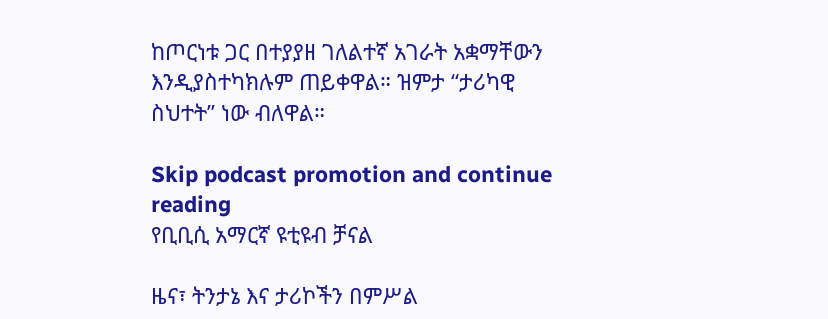ከጦርነቱ ጋር በተያያዘ ገለልተኛ አገራት አቋማቸውን እንዲያስተካክሉም ጠይቀዋል። ዝምታ “ታሪካዊ ስህተት” ነው ብለዋል።

Skip podcast promotion and continue reading
የቢቢሲ አማርኛ ዩቲዩብ ቻናል

ዜና፣ ትንታኔ እና ታሪኮችን በምሥል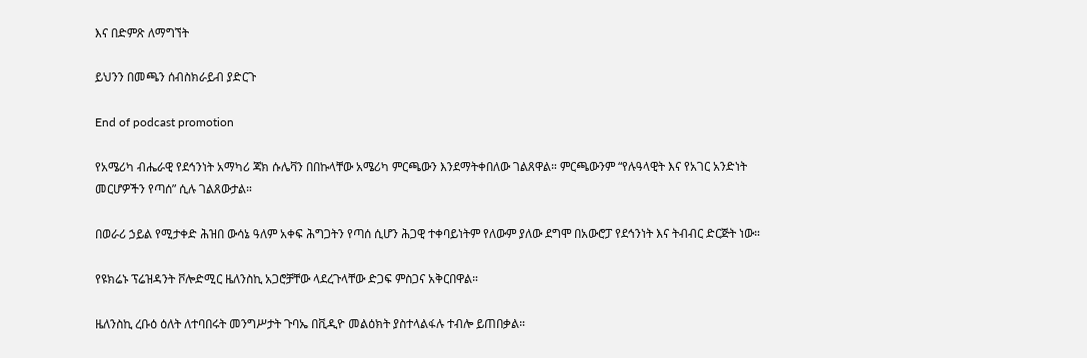እና በድምጽ ለማግኘት

ይህንን በመጫን ሰብስክራይብ ያድርጉ

End of podcast promotion

የአሜሪካ ብሔራዊ የደኅንነት አማካሪ ጃክ ሱሌቫን በበኩላቸው አሜሪካ ምርጫውን እንደማትቀበለው ገልጸዋል። ምርጫውንም “የሉዓላዊት እና የአገር አንድነት መርሆዎችን የጣሰ” ሲሉ ገልጸውታል።

በወራሪ ኃይል የሚታቀድ ሕዝበ ውሳኔ ዓለም አቀፍ ሕግጋትን የጣሰ ሲሆን ሕጋዊ ተቀባይነትም የለውም ያለው ደግሞ በአውሮፓ የደኅንነት እና ትብብር ድርጅት ነው።

የዩክሬኑ ፕሬዝዳንት ቮሎድሚር ዜለንስኪ አጋሮቻቸው ላደረጉላቸው ድጋፍ ምስጋና አቅርበዋል።

ዜለንስኪ ረቡዕ ዕለት ለተባበሩት መንግሥታት ጉባኤ በቪዲዮ መልዕክት ያስተላልፋሉ ተብሎ ይጠበቃል።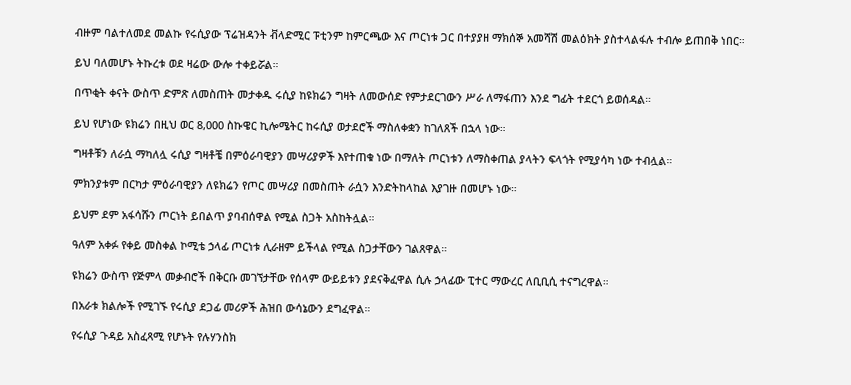ብዙም ባልተለመደ መልኩ የሩሲያው ፕሬዝዳንት ቭላድሚር ፑቲንም ከምርጫው እና ጦርነቱ ጋር በተያያዘ ማክሰኞ አመሻሽ መልዕክት ያስተላልፋሉ ተብሎ ይጠበቅ ነበር።

ይህ ባለመሆኑ ትኩረቱ ወደ ዛሬው ውሎ ተቀይሯል።

በጥቂት ቀናት ውስጥ ድምጽ ለመስጠት መታቀዱ ሩሲያ ከዩክሬን ግዛት ለመውሰድ የምታደርገውን ሥራ ለማፋጠን እንደ ግፊት ተደርጎ ይወሰዳል።

ይህ የሆነው ዩክሬን በዚህ ወር 8,000 ስኩዌር ኪሎሜትር ከሩሲያ ወታደሮች ማስለቀቋን ከገለጸች በኋላ ነው።

ግዛቶቹን ለራሷ ማካለሏ ሩሲያ ግዛቶቼ በምዕራባዊያን መሣሪያዎች እየተጠቁ ነው በማለት ጦርነቱን ለማስቀጠል ያላትን ፍላጎት የሚያሳካ ነው ተብሏል።

ምክንያቱም በርካታ ምዕራባዊያን ለዩክሬን የጦር መሣሪያ በመስጠት ራሷን እንድትከላከል እያገዙ በመሆኑ ነው።

ይህም ደም አፋሳሹን ጦርነት ይበልጥ ያባብሰዋል የሚል ስጋት አስከትሏል።

ዓለም አቀፉ የቀይ መስቀል ኮሚቴ ኃላፊ ጦርነቱ ሊራዘም ይችላል የሚል ስጋታቸውን ገልጸዋል።

ዩክሬን ውስጥ የጅምላ መቃብሮች በቅርቡ መገኘታቸው የሰላም ውይይቱን ያደናቅፈዋል ሲሉ ኃላፊው ፒተር ማውረር ለቢቢሲ ተናግረዋል።

በአራቱ ክልሎች የሚገኙ የሩሲያ ደጋፊ መሪዎች ሕዝበ ውሳኔውን ደግፈዋል።

የሩሲያ ጉዳይ አስፈጻሚ የሆኑት የሉሃንስክ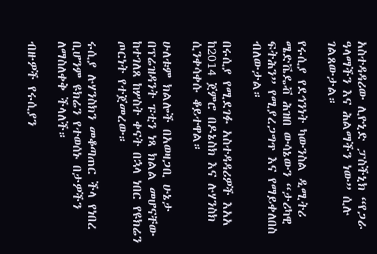አስተዳዳሪው ሊዮኒድ ፓስችኒክ “የጋራ ዓላማችን እና ሕልማችን ነው” ሲሉ ገልጸውታል።

የሩሲያ የደኅንነት ካውንስል ዲሚትሪ ሜድቬዴቭ ሕዝበ ውሳኔውን “ታሪካዊ ፍትሕን” የሚያረጋግጥ እና የማይቀለበስ ብለውታል።

በሩሲያ የሚደገፉ አስተዳዳሪዎች እአአ ከ2014 ጀምሮ በዶኔስክ እና ሉሃንስክ ሲንቀሳቀሱ ቆይተዋል።

ሁለቱም ክልሎች በአወዛጋቢ ሁኔታ በፕሬዝዳንት ፑቲን ነጻ ክልል መሆናቸው ከተገለጸ ከሦስት ቀናት በኋላ ነበር የዩክሬን ጦርነት የተጀመረው።

ሩሲያ ሉሃንስክን መቆጣጠር ችላ የነበረ ቢሆንም ዩክሬን የተወሰኑ በታዎችን ለማስለቀቅ ችላለች።

ብዙዎች የሩሲያን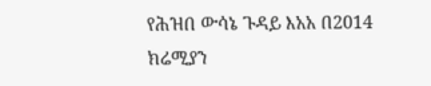የሕዝበ ውሳኔ ጉዳይ እአአ በ2014 ክሬሚያን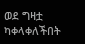ወደ ግዛቷ ካቀላቀለችበት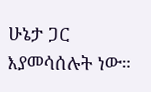ሁኔታ ጋር እያመሳሰሉት ነው።